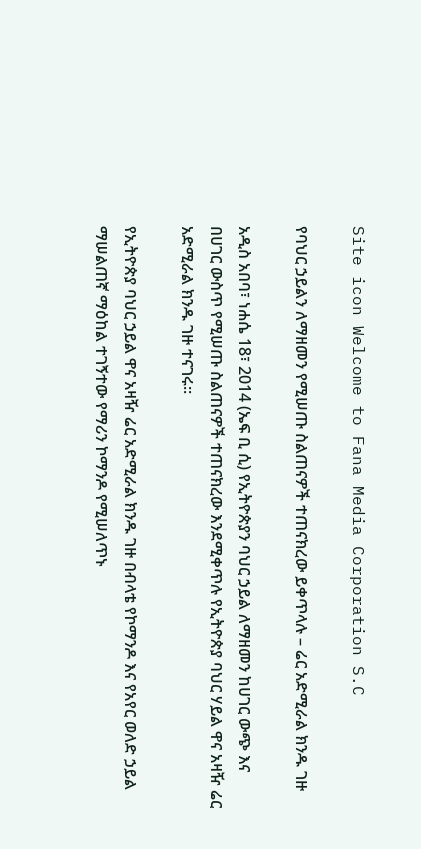Site icon Welcome to Fana Media Corporation S.C

የባህር ኃይልን ለማዘመን የሚሠጡ ስልጠናዎች ተጠናክረው ይቀጥላሉ – ሬር አድሚራል ክንዱ ገዙ

አዲስ አበባ፣ ነሐሴ 18፣ 2014 (ኤፍ ቢ ሲ) የኢትዮጵያን ባህር ኃይል ለማዘመን ከሀገር ውጭ እና በሀገር ውስጥ የሚሠጡ ስልጠናዎች ተጠናክረው እንደሚቀጥሉ የኢትዮጵያ ባህር ሃይል ዋና አዛዥ ሬር አድሚራል ክንዱ ገዙ ተናገሩ፡፡

የኢትዮጵያ ባህር ኃይል ዋና አዛዥ ሬር አድሚራል ክንዱ ገዙ በብላቴ የኮማንዶ እና የአየር ወለድ ኃይል ማሠልጠኛ ማዕከል ተገኝተው የማሪን ኮማንዶ የሚሠለጥኑ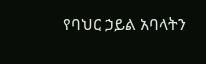የባህር ኃይል አባላትን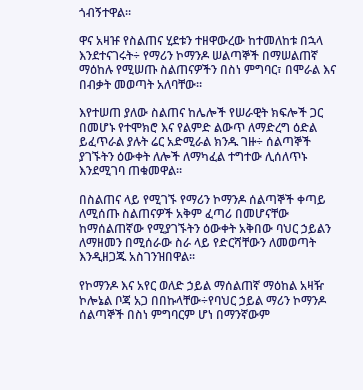ጎብኝተዋል።

ዋና አዛዡ የስልጠና ሂደቱን ተዘዋውረው ከተመለከቱ በኋላ እንደተናገሩት÷ የማሪን ኮማንዶ ሠልጣኞች በማሠልጠኛ ማዕከሉ የሚሠጡ ስልጠናዎችን በስነ ምግባር፣ በሞራል እና በብቃት መወጣት አለባቸው።

እየተሠጠ ያለው ስልጠና ከሌሎች የሠራዊት ክፍሎች ጋር በመሆኑ የተሞክሮ እና የልምድ ልውጥ ለማድረግ ዕድል ይፈጥራል ያሉት ሬር አድሚራል ክንዱ ገዙ÷ ሰልጣኞች ያገኙትን ዕውቀት ለሎች ለማካፈል ተግተው ሊሰለጥኑ እንደሚገባ ጠቁመዋል፡፡

በስልጠና ላይ የሚገኙ የማሪን ኮማንዶ ሰልጣኞች ቀጣይ ለሚሰጡ ስልጠናዎች አቅም ፈጣሪ በመሆናቸው ከማሰልጠኛው የሚያገኙትን ዕውቀት አቅበው ባህር ኃይልን ለማዘመን በሚሰራው ስራ ላይ የድርሻቸውን ለመወጣት እንዲዘጋጁ አስገንዝበዋል፡፡

የኮማንዶ እና አየር ወለድ ኃይል ማሰልጠኛ ማዕከል አዛዥ ኮሎኔል ቦጃ አጋ በበኩላቸው÷የባህር ኃይል ማሪን ኮማንዶ ሰልጣኞች በስነ ምግባርም ሆነ በማንኛውም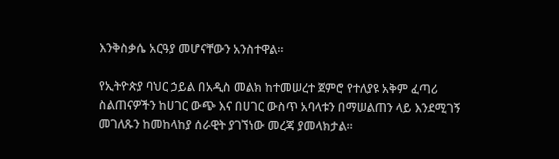እንቅስቃሴ አርዓያ መሆናቸውን አንስተዋል።

የኢትዮጵያ ባህር ኃይል በአዲስ መልክ ከተመሠረተ ጀምሮ የተለያዩ አቅም ፈጣሪ ስልጠናዎችን ከሀገር ውጭ እና በሀገር ውስጥ አባላቱን በማሠልጠን ላይ እንደሚገኝ መገለጹን ከመከላከያ ሰራዊት ያገኘነው መረጃ ያመላክታል።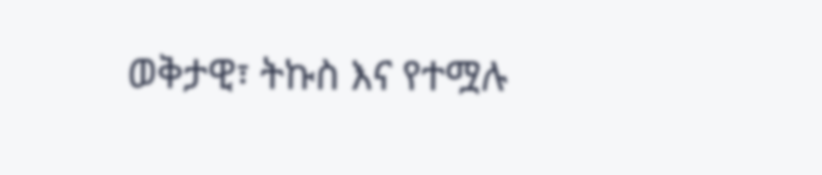ወቅታዊ፣ ትኩስ እና የተሟሉ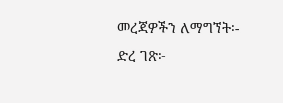መረጃዎችን ለማግኘት፡-
ድረ ገጽ፦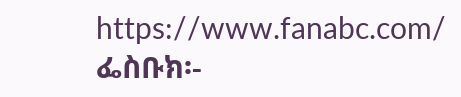https://www.fanabc.com/
ፌስቡክ፡-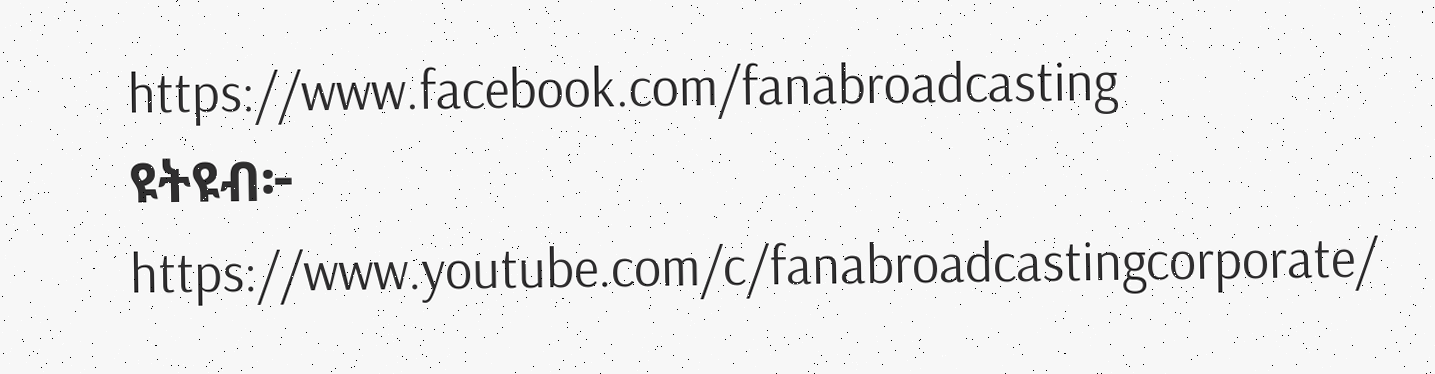https://www.facebook.com/fanabroadcasting
ዩትዩብ፦ https://www.youtube.com/c/fanabroadcastingcorporate/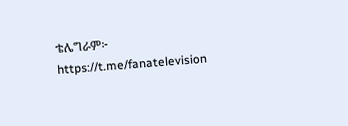ቴሌግራም፦ https://t.me/fanatelevision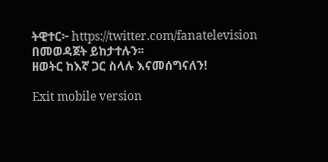ትዊተር፦ https://twitter.com/fanatelevision በመወዳጀት ይከታተሉን፡፡
ዘወትር ከእኛ ጋር ስላሉ እናመሰግናለን!

Exit mobile version